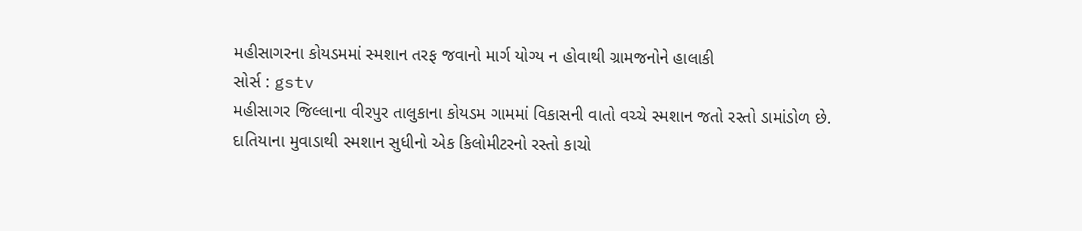મહીસાગરના કોયડમમાં સ્મશાન તરફ જવાનો માર્ગ યોગ્ય ન હોવાથી ગ્રામજનોને હાલાકી
સોર્સ : gstv
મહીસાગર જિલ્લાના વીરપુર તાલુકાના કોયડમ ગામમાં વિકાસની વાતો વચ્ચે સ્મશાન જતો રસ્તો ડામાંડોળ છે. દાતિયાના મુવાડાથી સ્મશાન સુધીનો એક કિલોમીટરનો રસ્તો કાચો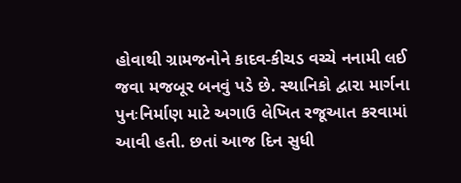હોવાથી ગ્રામજનોને કાદવ-કીચડ વચ્ચે નનામી લઈ જવા મજબૂર બનવું પડે છે. સ્થાનિકો દ્વારા માર્ગના પુનઃનિર્માણ માટે અગાઉ લેખિત રજૂઆત કરવામાં આવી હતી. છતાં આજ દિન સુધી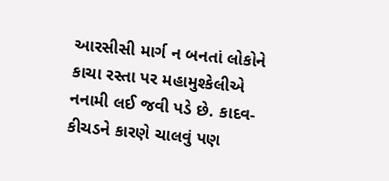આરસીસી માર્ગ ન બનતાં લોકોને કાચા રસ્તા પર મહામુશ્કેલીએ નનામી લઈ જવી પડે છે. કાદવ-કીચડને કારણે ચાલવું પણ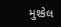મુશ્કેલ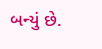બન્યું છે.